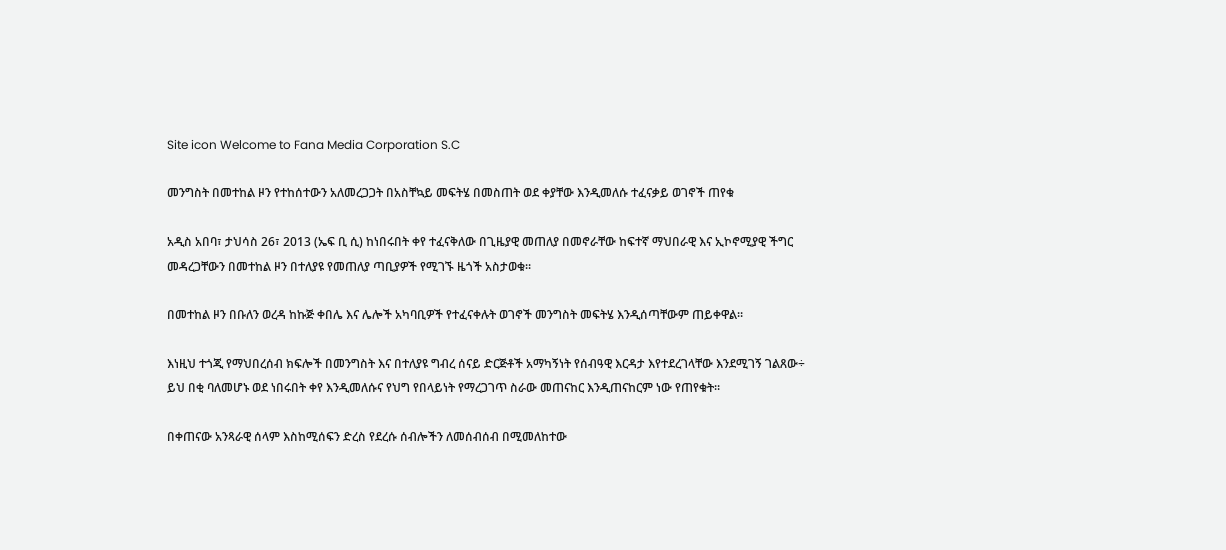Site icon Welcome to Fana Media Corporation S.C

መንግስት በመተከል ዞን የተከሰተውን አለመረጋጋት በአስቸኳይ መፍትሄ በመስጠት ወደ ቀያቸው እንዲመለሱ ተፈናቃይ ወገኖች ጠየቁ

አዲስ አበባ፣ ታህሳስ 26፣ 2013 (ኤፍ ቢ ሲ) ከነበሩበት ቀየ ተፈናቅለው በጊዜያዊ መጠለያ በመኖራቸው ከፍተኛ ማህበራዊ እና ኢኮኖሚያዊ ችግር መዳረጋቸውን በመተከል ዞን በተለያዩ የመጠለያ ጣቢያዎች የሚገኙ ዜጎች አስታወቁ፡፡

በመተከል ዞን በቡለን ወረዳ ከኩጅ ቀበሌ እና ሌሎች አካባቢዎች የተፈናቀሉት ወገኖች መንግስት መፍትሄ እንዲሰጣቸውም ጠይቀዋል።

እነዚህ ተጎጂ የማህበረሰብ ክፍሎች በመንግስት እና በተለያዩ ግብረ ሰናይ ድርጅቶች አማካኝነት የሰብዓዊ እርዳታ እየተደረገላቸው እንደሚገኝ ገልጸው÷ ይህ በቂ ባለመሆኑ ወደ ነበሩበት ቀየ እንዲመለሱና የህግ የበላይነት የማረጋገጥ ስራው መጠናከር እንዲጠናከርም ነው የጠየቁት።

በቀጠናው አንጻራዊ ሰላም እስከሚሰፍን ድረስ የደረሱ ሰብሎችን ለመሰብሰብ በሚመለከተው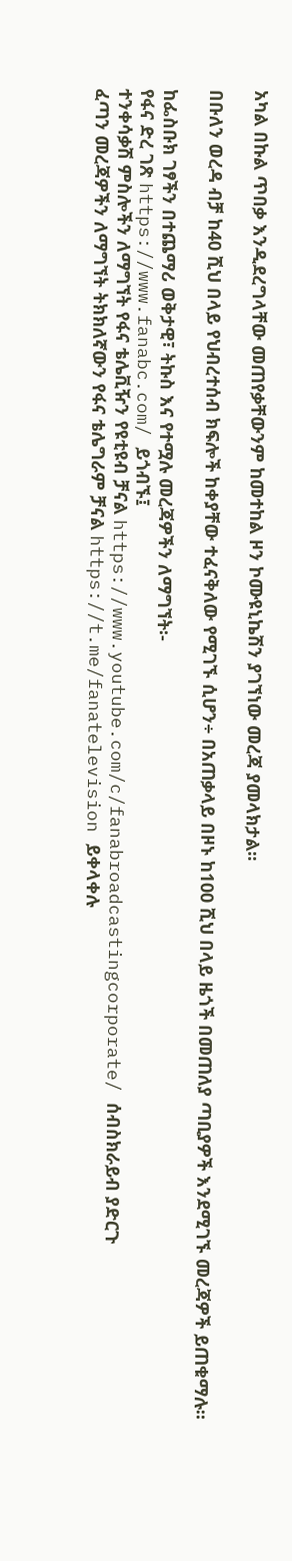አካል በኩል ጥበቃ እንዲደረግላቸው መጠየቃቸውንም ከመተከል ዞን ኮሙዩኒኬሽን ያገኘነው መረጃ ያመላክታል፡፡

በቡለን ወረዳ ብቻ ከ40 ሺህ በላይ የህብረተሰብ ክፍሎች ከቀያቸው ተፈናቅለው የሚገኙ ሲሆን÷ በአጠቃላይ በዞኑ ከ100 ሺህ በላይ ዜጎች በመጠለያ ጣቢያዎች እንደሚገኙ መረጃዎች ይጠቁማሉ።

ከፌስቡክ ገፃችን በተጨማሪ ወቅታዊ፣ ትኩስ እና የተሟሉ መረጃዎችን ለማግኘት፡-
የፋና ድረ ገጽ https://www.fanabc.com/ ይጎብኙ፤
ተንቀሳቃሽ ምስሎችን ለማግኘት የፋና ቴሌቪዥን የዩቲዩብ ቻናል https://www.youtube.com/c/fanabroadcastingcorporate/ ሰብስክራይብ ያድርጉ
ፈጣን መረጃዎችን ለማግኘት ትክክለኛውን የፋና ቴሌግራም ቻናል https://t.me/fanatelevision ይቀላቀሉ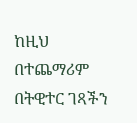ከዚህ በተጨማሪም በትዊተር ገጻችን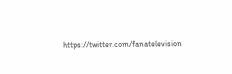https://twitter.com/fanatelevision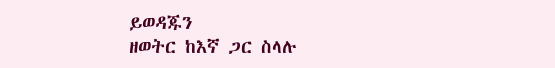ይወዳጁን
ዘወትር ከእኛ ጋር ስላሉ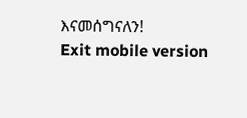እናመሰግናለን!
Exit mobile version